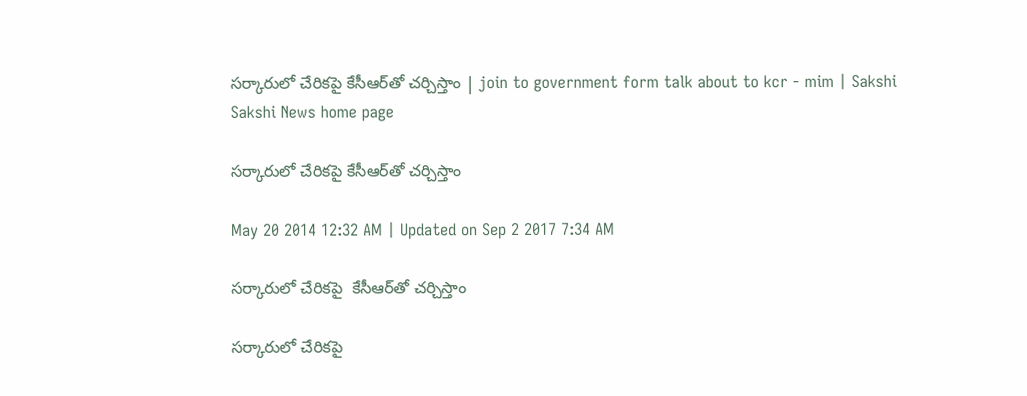సర్కారులో చేరికపై కేసీఆర్‌తో చర్చిస్తాం | join to government form talk about to kcr - mim | Sakshi
Sakshi News home page

సర్కారులో చేరికపై కేసీఆర్‌తో చర్చిస్తాం

May 20 2014 12:32 AM | Updated on Sep 2 2017 7:34 AM

సర్కారులో చేరికపై  కేసీఆర్‌తో చర్చిస్తాం

సర్కారులో చేరికపై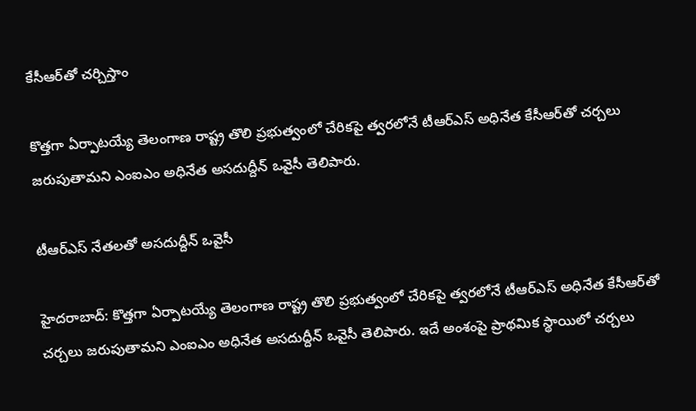కేసీఆర్‌తో చర్చిస్తాం

కొత్తగా ఏర్పాటయ్యే తెలంగాణ రాష్ట్ర తొలి ప్రభుత్వంలో చేరికపై త్వరలోనే టీఆర్‌ఎస్ అధినేత కేసీఆర్‌తో చర్చలు జరుపుతామని ఎంఐఎం అధినేత అసదుద్దీన్ ఒవైసీ తెలిపారు.

టీఆర్‌ఎస్ నేతలతో అసదుద్దీన్ ఒవైసీ

హైదరాబాద్: కొత్తగా ఏర్పాటయ్యే తెలంగాణ రాష్ట్ర తొలి ప్రభుత్వంలో చేరికపై త్వరలోనే టీఆర్‌ఎస్ అధినేత కేసీఆర్‌తో చర్చలు జరుపుతామని ఎంఐఎం అధినేత అసదుద్దీన్ ఒవైసీ తెలిపారు. ఇదే అంశంపై ప్రాథమిక స్థాయిలో చర్చలు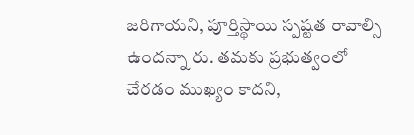జరిగాయని, పూర్తిస్థాయి స్పష్టత రావాల్సి ఉందన్నా రు. తమకు ప్రభుత్వంలో చేరడం ముఖ్యం కాదని,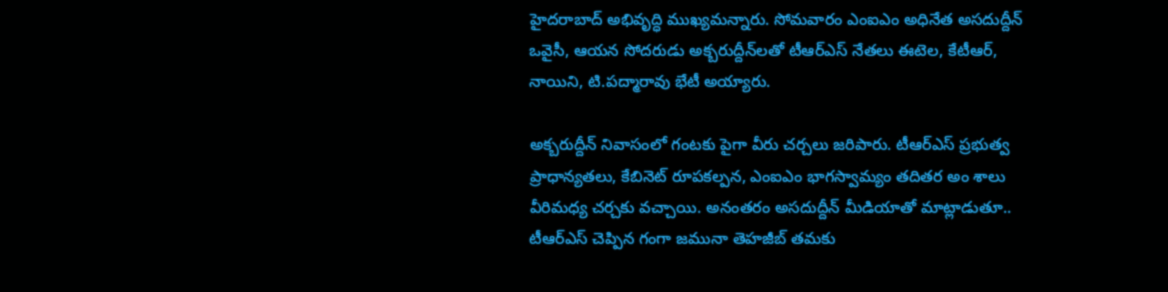హైదరాబాద్ అభివృద్ధి ముఖ్యమన్నారు. సోమవారం ఎంఐఎం అధినేత అసదుద్దీన్ ఒవైసీ, ఆయన సోదరుడు అక్బరుద్దీన్‌లతో టీఆర్‌ఎస్ నేతలు ఈటెల, కేటీఆర్, నాయిని, టి.పద్మారావు భేటీ అయ్యారు.

అక్బరుద్దీన్ నివాసంలో గంటకు పైగా వీరు చర్చలు జరిపారు. టీఆర్‌ఎస్ ప్రభుత్వ ప్రాధాన్యతలు, కేబినెట్ రూపకల్పన, ఎంఐఎం భాగస్వామ్యం తదితర అం శాలు వీరిమధ్య చర్చకు వచ్చాయి. అనంతరం అసదుద్దీన్ మీడియాతో మాట్లాడుతూ.. టీఆర్‌ఎస్ చెప్పిన గంగా జమునా తెహజీబ్ తమకు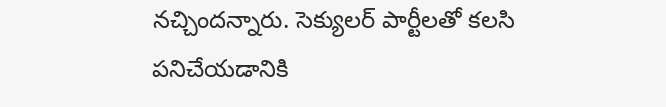నచ్చిందన్నారు. సెక్యులర్ పార్టీలతో కలసి పనిచేయడానికి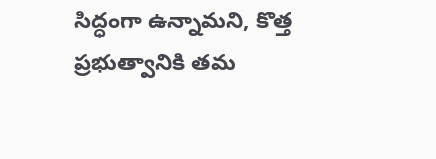సిద్ధంగా ఉన్నామని, కొత్త ప్రభుత్వానికి తమ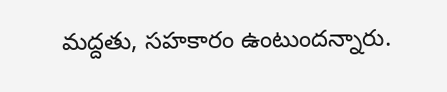మద్దతు, సహకారం ఉంటుందన్నారు.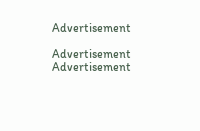Advertisement

Advertisement
Advertisement